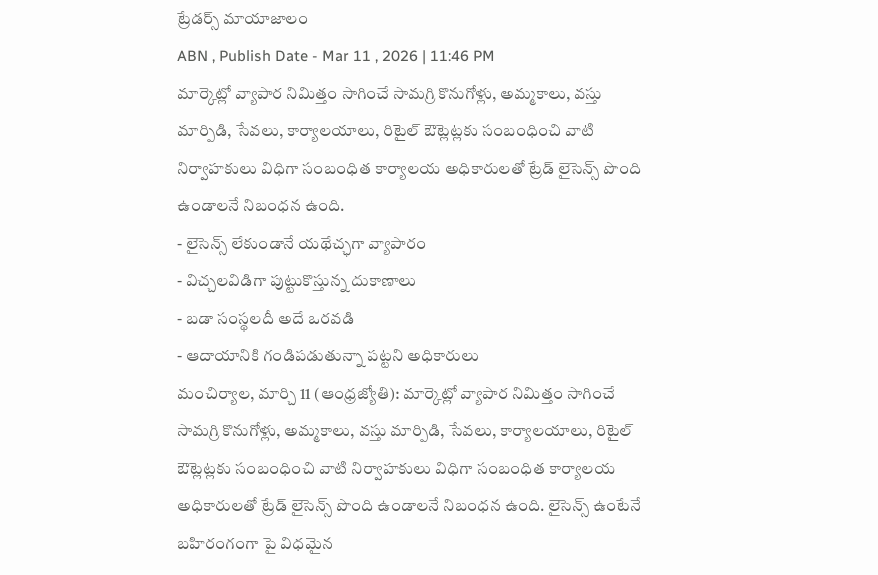ట్రేడర్స్ మాయాజాలం
ABN , Publish Date - Mar 11 , 2026 | 11:46 PM
మార్కెట్లో వ్యాపార నిమిత్తం సాగించే సామగ్రి కొనుగోళ్లు, అమ్మకాలు, వస్తు మార్పిడి, సేవలు, కార్యాలయాలు, రిటైల్ ఔట్లెట్లకు సంబంధించి వాటి నిర్వాహకులు విధిగా సంబంధిత కార్యాలయ అధికారులతో ట్రేడ్ లైసెన్స్ పొంది ఉండాలనే నిబంధన ఉంది.
- లైసెన్స్ లేకుండానే యథేచ్ఛగా వ్యాపారం
- విచ్చలవిడిగా పుట్టుకొస్తున్న దుకాణాలు
- బడా సంస్థలదీ అదే ఒరవడి
- ఆదాయానికి గండిపడుతున్నా పట్టని అధికారులు
మంచిర్యాల, మార్చి 11 (ఆంధ్రజ్యోతి): మార్కెట్లో వ్యాపార నిమిత్తం సాగించే సామగ్రి కొనుగోళ్లు, అమ్మకాలు, వస్తు మార్పిడి, సేవలు, కార్యాలయాలు, రిటైల్ ఔట్లెట్లకు సంబంధించి వాటి నిర్వాహకులు విధిగా సంబంధిత కార్యాలయ అధికారులతో ట్రేడ్ లైసెన్స్ పొంది ఉండాలనే నిబంధన ఉంది. లైసెన్స్ ఉంటేనే బహిరంగంగా పై విధమైన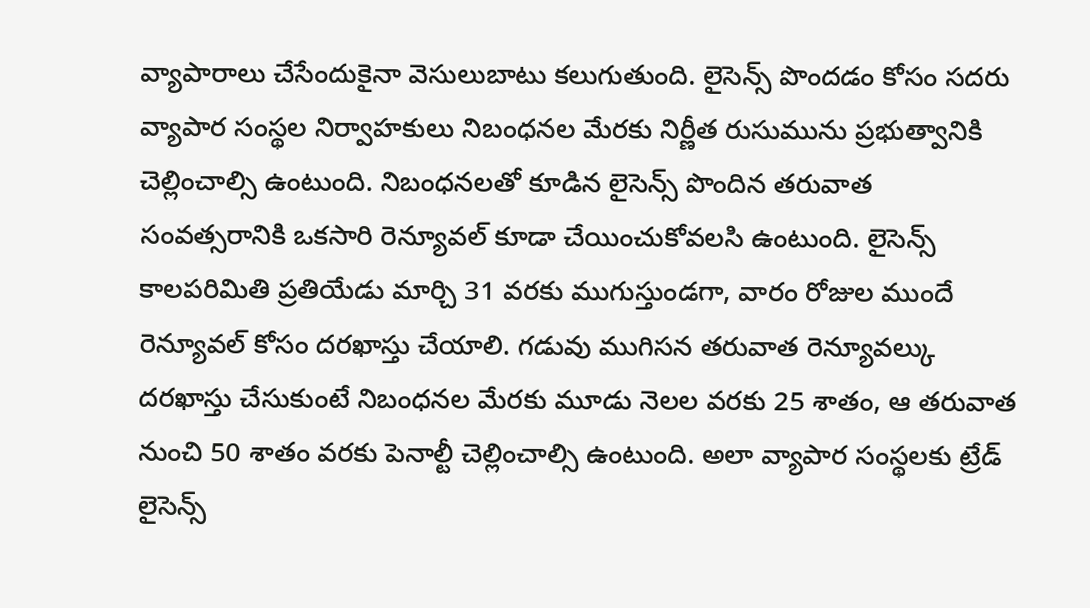వ్యాపారాలు చేసేందుకైనా వెసులుబాటు కలుగుతుంది. లైసెన్స్ పొందడం కోసం సదరు వ్యాపార సంస్థల నిర్వాహకులు నిబంధనల మేరకు నిర్ణీత రుసుమును ప్రభుత్వానికి చెల్లించాల్సి ఉంటుంది. నిబంధనలతో కూడిన లైసెన్స్ పొందిన తరువాత సంవత్సరానికి ఒకసారి రెన్యూవల్ కూడా చేయించుకోవలసి ఉంటుంది. లైసెన్స్ కాలపరిమితి ప్రతియేడు మార్చి 31 వరకు ముగుస్తుండగా, వారం రోజుల ముందే రెన్యూవల్ కోసం దరఖాస్తు చేయాలి. గడువు ముగిసన తరువాత రెన్యూవల్కు దరఖాస్తు చేసుకుంటే నిబంధనల మేరకు మూడు నెలల వరకు 25 శాతం, ఆ తరువాత నుంచి 50 శాతం వరకు పెనాల్టీ చెల్లించాల్సి ఉంటుంది. అలా వ్యాపార సంస్థలకు ట్రేడ్ లైసెన్స్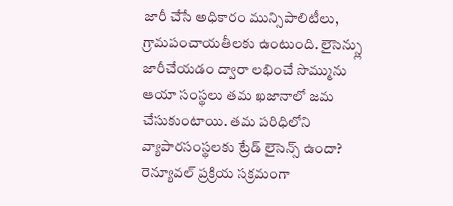జారీ చేసే అధికారం మున్సిపాలిటీలు, గ్రామపంచాయతీలకు ఉంటుంది. లైసెన్స్లు జారీచేయడం ద్వారా లభించే సొమ్మును ఆయా సంస్థలు తమ ఖజానాలో జమ చేసుకుంటాయి. తమ పరిధిలోని వ్యాపారసంస్థలకు ట్రేడ్ లైసెన్స్ ఉందా? రెన్యూవల్ ప్రక్రియ సక్రమంగా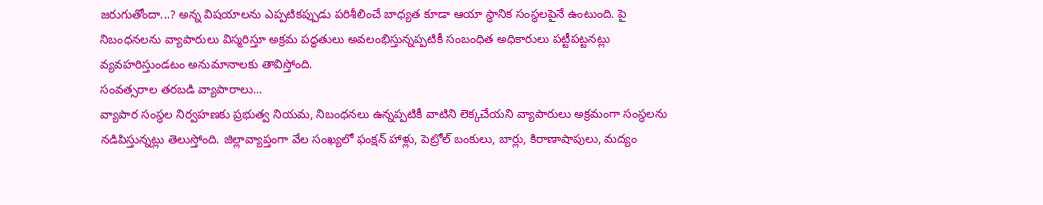జరుగుతోందా...? అన్న విషయాలను ఎప్పటికప్పుడు పరిశీలించే బాధ్యత కూడా ఆయా స్థానిక సంస్థలపైనే ఉంటుంది. పై నిబంధనలను వ్యాపారులు విస్మరిస్తూ అక్రమ పద్ధతులు అవలంభిస్తున్నప్పటికీ సంబంధిత అధికారులు పట్టీపట్టనట్లు వ్యవహరిస్తుండటం అనుమానాలకు తావిస్తోంది.
సంవత్సరాల తరబడి వ్యాపారాలు...
వ్యాపార సంస్థల నిర్వహణకు ప్రభుత్వ నియమ, నిబంధనలు ఉన్నప్పటికీ వాటిని లెక్కచేయని వ్యాపారులు అక్రమంగా సంస్థలను నడిపిస్తున్నట్లు తెలుస్తోంది. జిల్లావ్యాప్తంగా వేల సంఖ్యలో ఫంక్షన్ హాళ్లు, పెట్రోల్ బంకులు, బార్లు, కిరాణాషాపులు, మద్యం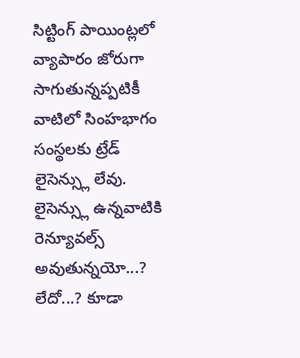సిట్టింగ్ పాయింట్లలో వ్యాపారం జోరుగా సాగుతున్నప్పటికీ వాటిలో సింహభాగం సంస్థలకు ట్రేడ్ లైసెన్స్లు లేవు. లైసెన్స్లు ఉన్నవాటికి రెన్యూవల్స్ అవుతున్నయో...? లేదో...? కూడా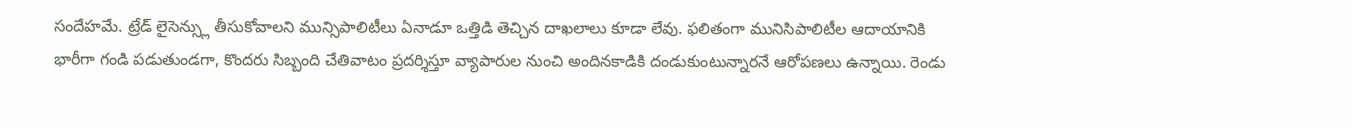సందేహమే. ట్రేడ్ లైసెన్స్లు తీసుకోవాలని మున్సిపాలిటీలు ఏనాడూ ఒత్తిడి తెచ్చిన దాఖలాలు కూడా లేవు. ఫలితంగా మునిసిపాలిటీల ఆదాయానికి భారీగా గండి పడుతుండగా, కొందరు సిబ్బంది చేతివాటం ప్రదర్శిస్తూ వ్యాపారుల నుంచి అందినకాడికి దండుకుంటున్నారనే ఆరోపణలు ఉన్నాయి. రెండు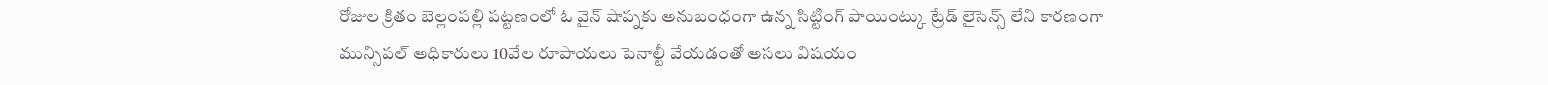రోజుల క్రితం బెల్లంపల్లి పట్టణంలో ఓ వైన్ షాప్నకు అనుబంధంగా ఉన్న సిట్టింగ్ పాయింట్కు ట్రేడ్ లైసెన్స్ లేని కారణంగా మున్సిపల్ అధికారులు 10వేల రూపాయలు పెనాల్టీ వేయడంతో అసలు విషయం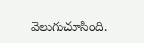వెలుగుచూసింది.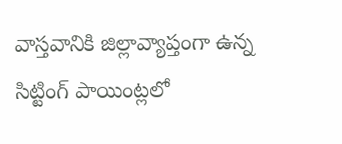వాస్తవానికి జిల్లావ్యాప్తంగా ఉన్న సిట్టింగ్ పాయింట్లలో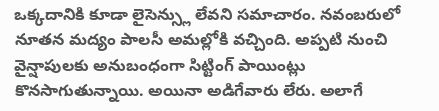ఒక్కదానికి కూడా లైసెన్స్లు లేవని సమాచారం. నవంబరులో నూతన మద్యం పాలసీ అమల్లోకి వచ్చింది. అప్పటి నుంచి వైన్షాపులకు అనుబంధంగా సిట్టింగ్ పాయింట్లు కొనసాగుతున్నాయి. అయినా అడిగేవారు లేరు. అలాగే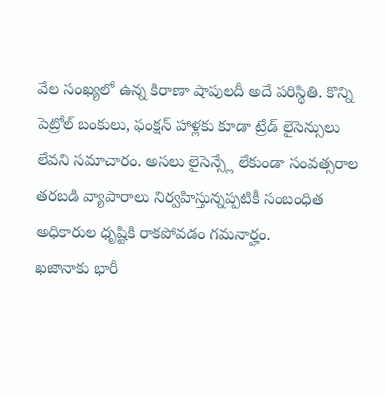వేల సంఖ్యలో ఉన్న కిరాణా షాపులదీ అదే పరిస్థితి. కొన్ని పెట్రోల్ బంకులు, ఫంక్షన్ హాళ్లకు కూడా ట్రేడ్ లైసెన్సులు లేవని సమాచారం. అసలు లైసెన్స్లే లేకుండా సంవత్సరాల తరబడి వ్యాపారాలు నిర్వహిస్తున్నప్పటికీ సంబంధిత అధికారుల ధృష్టికి రాకపోవడం గమనార్హం.
ఖజానాకు భారీ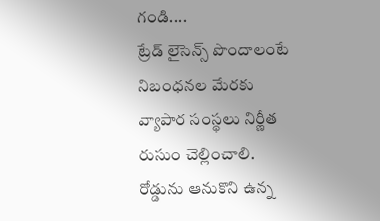గండి....
ట్రేడ్ లైసెన్స్ పొందాలంటే నిబంధనల మేరకు వ్యాపార సంస్థలు నిర్ణీత రుసుం చెల్లించాలి. రోడ్డును ఆనుకొని ఉన్న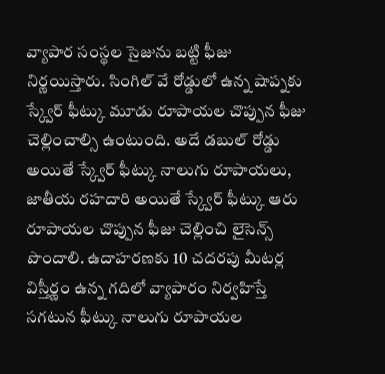వ్యాపార సంస్థల సైజును బట్టి ఫీజు నిర్ణయిస్తారు. సింగిల్ వే రోడ్డులో ఉన్న షాప్నకు స్క్వేర్ ఫీట్కు మూడు రూపాయల చొప్పున ఫీజు చెల్లించాల్సి ఉంటుంది. అదే డబుల్ రోడ్డు అయితే స్క్వేర్ ఫీట్కు నాలుగు రూపాయలు, జాతీయ రహదారి అయితే స్క్వేర్ ఫీట్కు ఆరు రూపాయల చొప్పున ఫీజు చెల్లించి లైసెన్స్ పొందాలి. ఉదాహరణకు 10 చదరపు మీటర్ల విస్తీర్ణం ఉన్న గదిలో వ్యాపారం నిర్వహిస్తే సగటున ఫీట్కు నాలుగు రూపాయల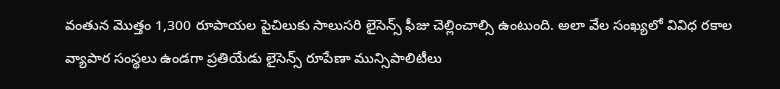వంతున మొత్తం 1,300 రూపాయల పైచిలుకు సాలుసరి లైసెన్స్ ఫీజు చెల్లించాల్సి ఉంటుంది. అలా వేల సంఖ్యలో వివిధ రకాల వ్యాపార సంస్థలు ఉండగా ప్రతియేడు లైసెన్స్ రూపేణా మున్సిపాలిటీలు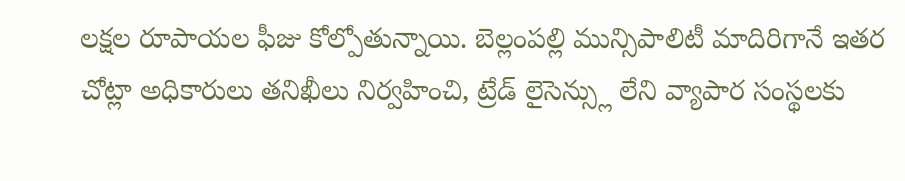లక్షల రూపాయల ఫీజు కోల్పోతున్నాయి. బెల్లంపల్లి మున్సిపాలిటీ మాదిరిగానే ఇతర చోట్లా అధికారులు తనిఖీలు నిర్వహించి, ట్రేడ్ లైసెన్స్లు లేని వ్యాపార సంస్థలకు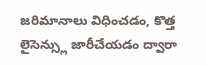జరిమానాలు విధించడం, కొత్త లైసెన్స్లు జారీచేయడం ద్వారా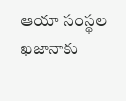ఆయా సంస్థల ఖజానాకు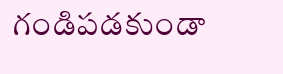గండిపడకుండా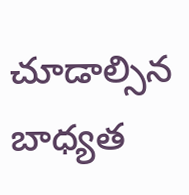చూడాల్సిన బాధ్యత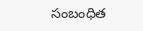సంబంధిత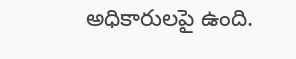అధికారులపై ఉంది.